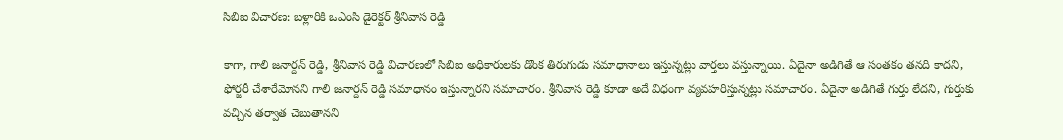సిబిఐ విచారణ: బళ్లారికి ఒఎంసి డైరెక్టర్ శ్రీనివాస రెడ్డి

కాగా, గాలి జనార్దన్ రెడ్డి, శ్రీనివాస రెడ్డి విచారణలో సిబిఐ అధికారులకు డొంక తిరుగుడు సమాధానాలు ఇస్తున్నట్లు వార్తలు వస్తున్నాయి. ఏదైనా అడిగితే ఆ సంతకం తనది కాదని, ఫోర్జరీ చేశారేమోనని గాలి జనార్దన్ రెడ్డి సమాధానం ఇస్తున్నారని సమాచారం. శ్రీనివాస రెడ్డి కూడా అదే విధంగా వ్యవహరిస్తున్నట్లు సమాచారం. ఏదైనా అడిగితే గుర్తు లేదని, గుర్తుకు వచ్చిన తర్వాత చెబుతానని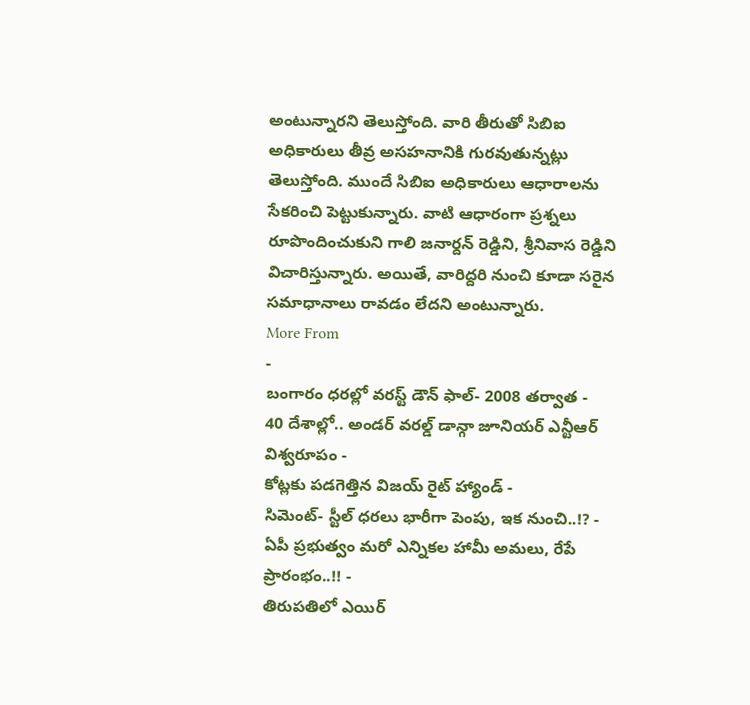అంటున్నారని తెలుస్తోంది. వారి తీరుతో సిబిఐ అధికారులు తీవ్ర అసహనానికి గురవుతున్నట్లు తెలుస్తోంది. ముందే సిబిఐ అధికారులు ఆధారాలను సేకరించి పెట్టుకున్నారు. వాటి ఆధారంగా ప్రశ్నలు రూపొందించుకుని గాలి జనార్దన్ రెడ్డిని, శ్రీనివాస రెడ్డిని విచారిస్తున్నారు. అయితే, వారిద్దరి నుంచి కూడా సరైన సమాధానాలు రావడం లేదని అంటున్నారు.
More From
-
బంగారం ధరల్లో వరస్ట్ డౌన్ ఫాల్- 2008 తర్వాత -
40 దేశాల్లో.. అండర్ వరల్డ్ డాన్గా జూనియర్ ఎన్టీఆర్ విశ్వరూపం -
కోట్లకు పడగెత్తిన విజయ్ రైట్ హ్యాండ్ -
సిమెంట్- స్టీల్ ధరలు భారీగా పెంపు, ఇక నుంచి..!? -
ఏపీ ప్రభుత్వం మరో ఎన్నికల హామీ అమలు, రేపే ప్రారంభం..!! -
తిరుపతిలో ఎయిర్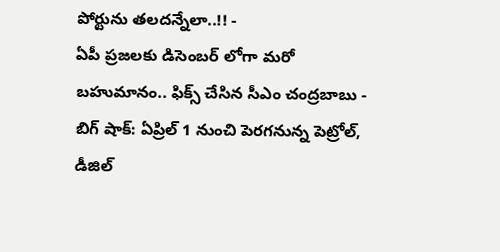పోర్టును తలదన్నేలా..!! -
ఏపీ ప్రజలకు డిసెంబర్ లోగా మరో బహుమానం.. ఫిక్స్ చేసిన సీఎం చంద్రబాబు -
బిగ్ షాక్: ఏప్రిల్ 1 నుంచి పెరగనున్న పెట్రోల్, డీజిల్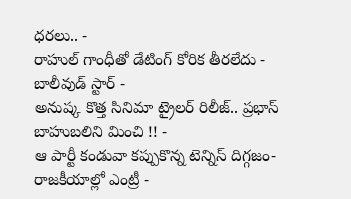ధరలు.. -
రాహుల్ గాంధీతో డేటింగ్ కోరిక తీరలేదు - బాలీవుడ్ స్టార్ -
అనుష్క కొత్త సినిమా ట్రైలర్ రిలీజ్.. ప్రభాస్ బాహుబలిని మించి !! -
ఆ పార్టీ కండువా కప్పుకొన్న టెన్నిస్ దిగ్గజం- రాజకీయాల్లో ఎంట్రీ -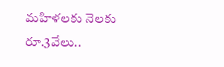మహిళలకు నెలకు రూ.3వేలు..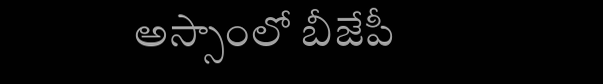అస్సాంలో బీజేపీ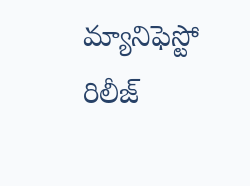మ్యానిఫెస్టో రిలీజ్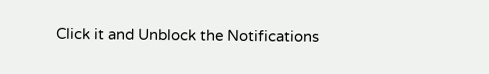Click it and Unblock the Notifications